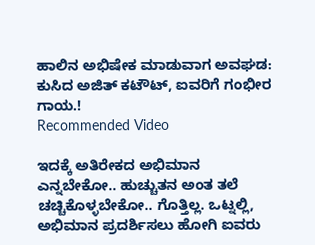ಹಾಲಿನ ಅಭಿಷೇಕ ಮಾಡುವಾಗ ಅವಘಡ: ಕುಸಿದ ಅಜಿತ್ ಕಟೌಟ್, ಐವರಿಗೆ ಗಂಭೀರ ಗಾಯ.!
Recommended Video

ಇದಕ್ಕೆ ಅತಿರೇಕದ ಅಭಿಮಾನ ಎನ್ನಬೇಕೋ.. ಹುಚ್ಚುತನ ಅಂತ ತಲೆ ಚಚ್ಚಿಕೊಳ್ಳಬೇಕೋ.. ಗೊತ್ತಿಲ್ಲ. ಒಟ್ನಲ್ಲಿ, ಅಭಿಮಾನ ಪ್ರದರ್ಶಿಸಲು ಹೋಗಿ ಐವರು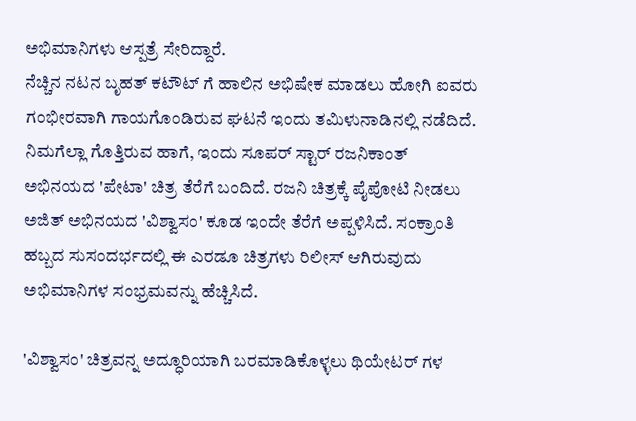ಅಭಿಮಾನಿಗಳು ಆಸ್ಪತ್ರೆ ಸೇರಿದ್ದಾರೆ.
ನೆಚ್ಚಿನ ನಟನ ಬೃಹತ್ ಕಟೌಟ್ ಗೆ ಹಾಲಿನ ಅಭಿಷೇಕ ಮಾಡಲು ಹೋಗಿ ಐವರು ಗಂಭೀರವಾಗಿ ಗಾಯಗೊಂಡಿರುವ ಘಟನೆ ಇಂದು ತಮಿಳುನಾಡಿನಲ್ಲಿ ನಡೆದಿದೆ.
ನಿಮಗೆಲ್ಲಾ ಗೊತ್ತಿರುವ ಹಾಗೆ, ಇಂದು ಸೂಪರ್ ಸ್ಟಾರ್ ರಜನಿಕಾಂತ್ ಅಭಿನಯದ 'ಪೇಟಾ' ಚಿತ್ರ ತೆರೆಗೆ ಬಂದಿದೆ. ರಜನಿ ಚಿತ್ರಕ್ಕೆ ಪೈಪೋಟಿ ನೀಡಲು ಅಜಿತ್ ಅಭಿನಯದ 'ವಿಶ್ವಾಸಂ' ಕೂಡ ಇಂದೇ ತೆರೆಗೆ ಅಪ್ಪಳಿಸಿದೆ. ಸಂಕ್ರಾಂತಿ ಹಬ್ಬದ ಸುಸಂದರ್ಭದಲ್ಲಿ ಈ ಎರಡೂ ಚಿತ್ರಗಳು ರಿಲೀಸ್ ಆಗಿರುವುದು ಅಭಿಮಾನಿಗಳ ಸಂಭ್ರಮವನ್ನು ಹೆಚ್ಚಿಸಿದೆ.

'ವಿಶ್ವಾಸಂ' ಚಿತ್ರವನ್ನ ಅದ್ಧೂರಿಯಾಗಿ ಬರಮಾಡಿಕೊಳ್ಳಲು ಥಿಯೇಟರ್ ಗಳ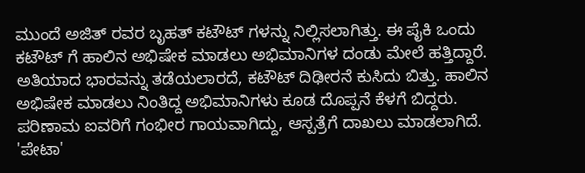ಮುಂದೆ ಅಜಿತ್ ರವರ ಬೃಹತ್ ಕಟೌಟ್ ಗಳನ್ನು ನಿಲ್ಲಿಸಲಾಗಿತ್ತು. ಈ ಪೈಕಿ ಒಂದು ಕಟೌಟ್ ಗೆ ಹಾಲಿನ ಅಭಿಷೇಕ ಮಾಡಲು ಅಭಿಮಾನಿಗಳ ದಂಡು ಮೇಲೆ ಹತ್ತಿದ್ದಾರೆ. ಅತಿಯಾದ ಭಾರವನ್ನು ತಡೆಯಲಾರದೆ, ಕಟೌಟ್ ದಿಢೀರನೆ ಕುಸಿದು ಬಿತ್ತು. ಹಾಲಿನ ಅಭಿಷೇಕ ಮಾಡಲು ನಿಂತಿದ್ದ ಅಭಿಮಾನಿಗಳು ಕೂಡ ದೊಪ್ಪನೆ ಕೆಳಗೆ ಬಿದ್ದರು. ಪರಿಣಾಮ ಐವರಿಗೆ ಗಂಭೀರ ಗಾಯವಾಗಿದ್ದು, ಆಸ್ಪತ್ರೆಗೆ ದಾಖಲು ಮಾಡಲಾಗಿದೆ.
'ಪೇಟಾ'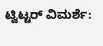ಟ್ವಿಟ್ಟರ್ ವಿಮರ್ಶೆ: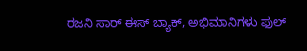ರಜನಿ ಸಾರ್ ಈಸ್ ಬ್ಯಾಕ್, ಅಭಿಮಾನಿಗಳು ಫುಲ್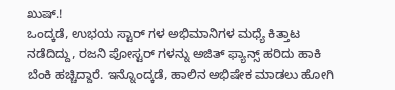ಖುಷ್.!
ಒಂದ್ಕಡೆ, ಉಭಯ ಸ್ಟಾರ್ ಗಳ ಅಭಿಮಾನಿಗಳ ಮಧ್ಯೆ ಕಿತ್ತಾಟ ನಡೆದಿದ್ದು, ರಜನಿ ಪೋಸ್ಟರ್ ಗಳನ್ನು ಅಜಿತ್ ಫ್ಯಾನ್ಸ್ ಹರಿದು ಹಾಕಿ ಬೆಂಕಿ ಹಚ್ಚಿದ್ದಾರೆ. ಇನ್ನೊಂದ್ಕಡೆ, ಹಾಲಿನ ಅಭಿಷೇಕ ಮಾಡಲು ಹೋಗಿ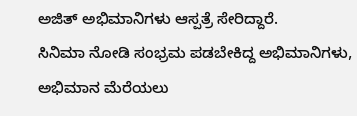ಅಜಿತ್ ಅಭಿಮಾನಿಗಳು ಆಸ್ಪತ್ರೆ ಸೇರಿದ್ದಾರೆ.
ಸಿನಿಮಾ ನೋಡಿ ಸಂಭ್ರಮ ಪಡಬೇಕಿದ್ದ ಅಭಿಮಾನಿಗಳು, ಅಭಿಮಾನ ಮೆರೆಯಲು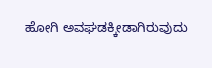ಹೋಗಿ ಅವಘಡಕ್ಕೀಡಾಗಿರುವುದು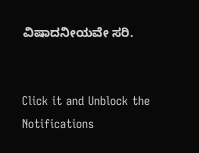ವಿಷಾದನೀಯವೇ ಸರಿ.


Click it and Unblock the Notifications